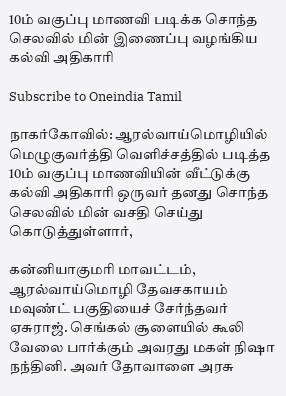10ம் வகுப்பு மாணவி படிக்க சொந்த செலவில் மின் இணைப்பு வழங்கிய கல்வி அதிகாரி

Subscribe to Oneindia Tamil

நாகர்கோவில்: ஆரல்வாய்மொழியில் மெழுகுவர்த்தி வெளிச்சத்தில் படித்த 10ம் வகுப்பு மாணவியின் வீட்டுக்கு கல்வி அதிகாரி ஒருவர் தனது சொந்த செலவில் மின் வசதி செய்து கொடுத்துள்ளார்,

கன்னியாகுமரி மாவட்டம், ஆரல்வாய்மொழி தேவசகாயம் மவுண்ட் பகுதியைச் சேர்ந்தவர் ஏசுராஜ். செங்கல் சூளையில் கூலி வேலை பார்க்கும் அவரது மகள் நிஷா நந்தினி. அவர் தோவாளை அரசு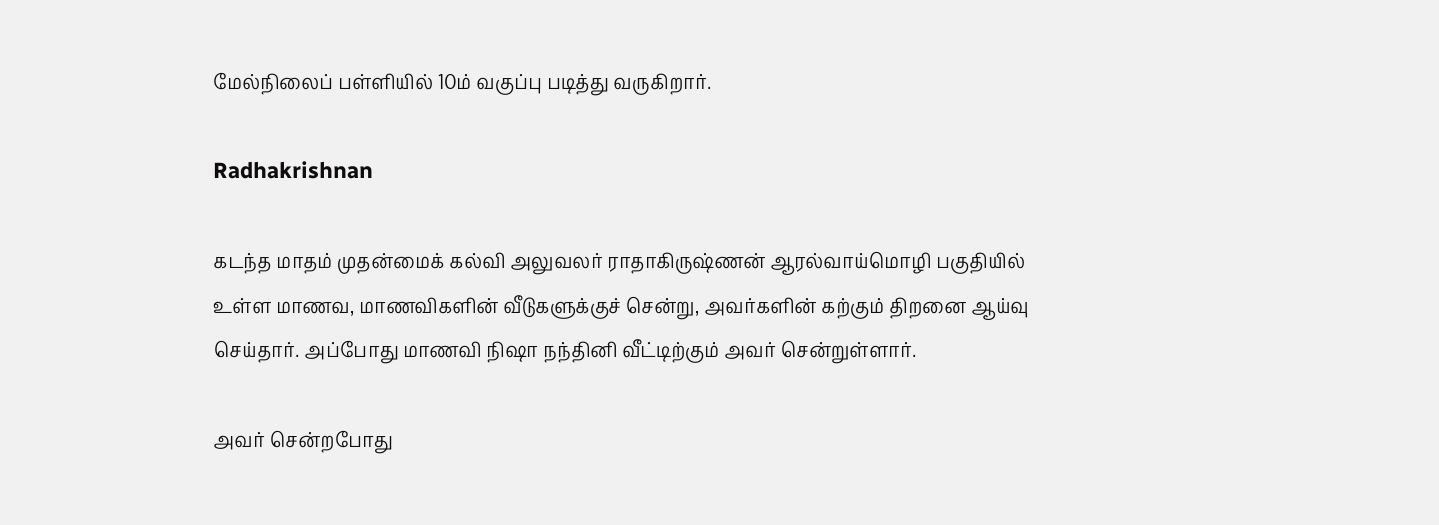மேல்நிலைப் பள்ளியில் 10ம் வகுப்பு படித்து வருகிறார்.

Radhakrishnan

கடந்த மாதம் முதன்மைக் கல்வி அலுவலர் ராதாகிருஷ்ணன் ஆரல்வாய்மொழி பகுதியில் உள்ள மாணவ, மாணவிகளின் வீடுகளுக்குச் சென்று, அவர்களின் கற்கும் திறனை ஆய்வு செய்தார். அப்போது மாணவி நிஷா நந்தினி வீட்டிற்கும் அவர் சென்றுள்ளார்.

அவர் சென்றபோது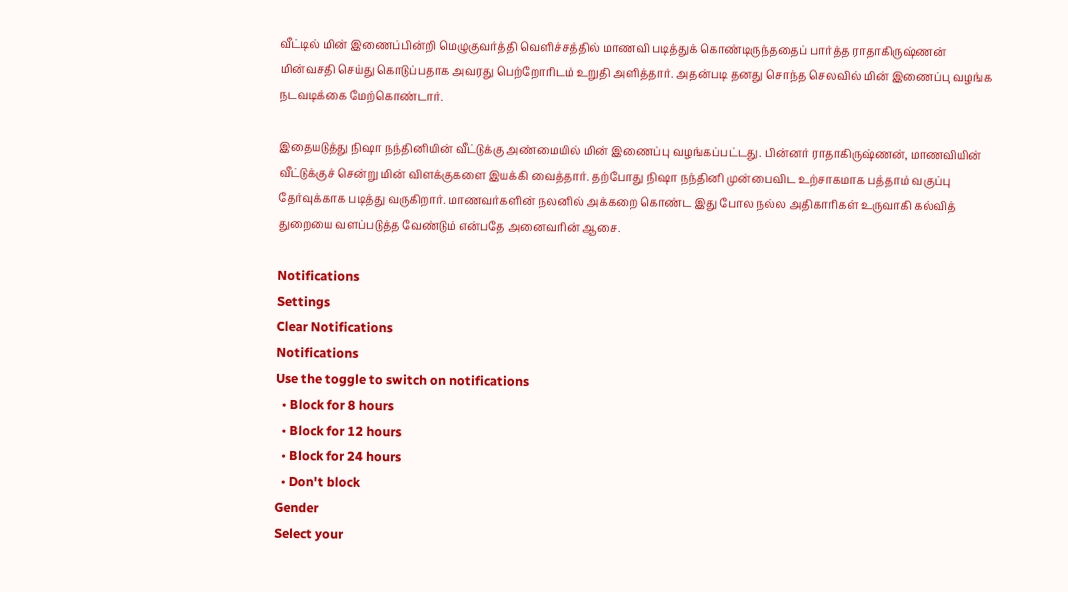வீட்டில் மின் இணைப்பின்றி மெழுகுவர்த்தி வெளிச்சத்தில் மாணவி படித்துக் கொண்டிருந்ததைப் பார்த்த ராதாகிருஷ்ணன் மின்வசதி செய்து கொடுப்பதாக அவரது பெற்றோரிடம் உறுதி அளித்தார். அதன்படி தனது சொந்த செலவில் மின் இணைப்பு வழங்க நடவடிக்கை மேற்கொண்டார்.

இதையடுத்து நிஷா நந்தினியின் வீட்டுக்கு அண்மையில் மின் இணைப்பு வழங்கப்பட்டது. பின்னர் ராதாகிருஷ்ணன், மாணவியின் வீட்டுக்குச் சென்று மின் விளக்குகளை இயக்கி வைத்தார். தற்போது நிஷா நந்தினி முன்பைவிட உற்சாகமாக பத்தாம் வகுப்பு தேர்வுக்காக படித்து வருகிறார். மாணவர்களின் நலனில் அக்கறை கொண்ட இது போல நல்ல அதிகாரிகள் உருவாகி கல்வித் துறையை வளப்படுத்த வேண்டும் என்பதே அனைவரின் ஆசை.

Notifications
Settings
Clear Notifications
Notifications
Use the toggle to switch on notifications
  • Block for 8 hours
  • Block for 12 hours
  • Block for 24 hours
  • Don't block
Gender
Select your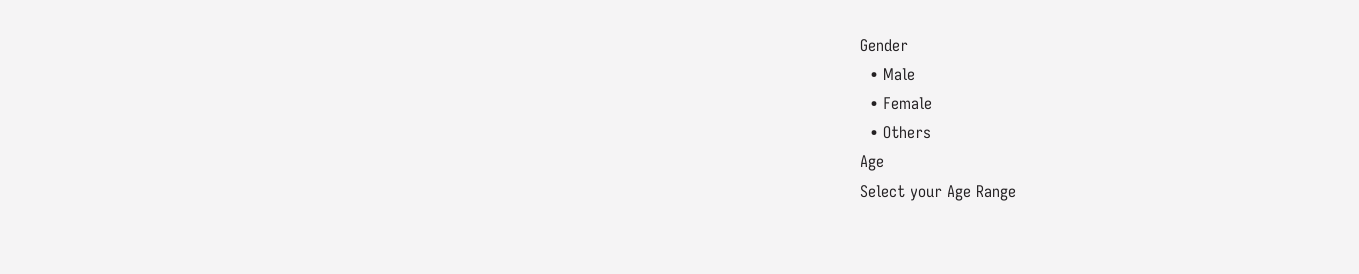Gender
  • Male
  • Female
  • Others
Age
Select your Age Range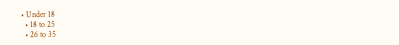• Under 18
  • 18 to 25
  • 26 to 35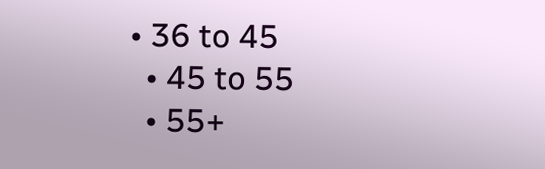• 36 to 45
  • 45 to 55
  • 55+